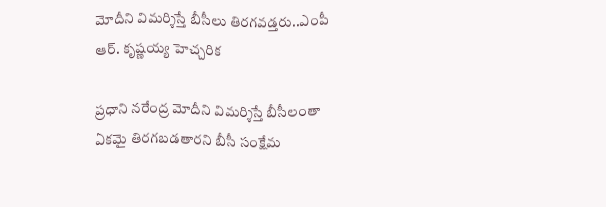మోదీని విమర్శిస్తే బీసీలు తిరగవడ్తరు..ఎంపీ ఆర్. కృష్ణయ్య హెచ్చరిక

ప్రధాని నరేంద్ర మోదీని విమర్శిస్తే బీసీలంతా ఏకమై తిరగబడతారని బీసీ సంక్షేమ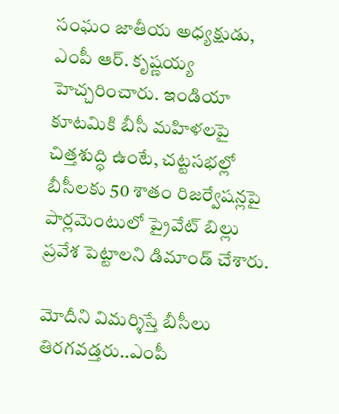సంఘం జాతీయ అధ్యక్షుడు, ఎంపీ ఆర్. కృష్ణయ్య హెచ్చరించారు. ఇండియా కూటమికి బీసీ మహిళలపై చిత్తశుద్ధి ఉంటే, చట్టసభల్లో బీసీలకు 50 శాతం రిజర్వేషన్లపై పార్లమెంటులో ప్రైవేట్ బిల్లు ప్రవేశ పెట్టాలని డిమాండ్ చేశారు.

మోదీని విమర్శిస్తే బీసీలు తిరగవడ్తరు..ఎంపీ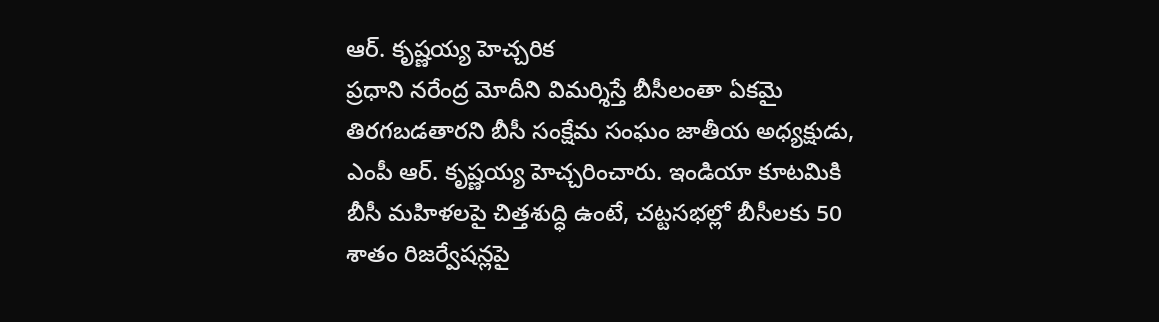ఆర్. కృష్ణయ్య హెచ్చరిక
ప్రధాని నరేంద్ర మోదీని విమర్శిస్తే బీసీలంతా ఏకమై తిరగబడతారని బీసీ సంక్షేమ సంఘం జాతీయ అధ్యక్షుడు, ఎంపీ ఆర్. కృష్ణయ్య హెచ్చరించారు. ఇండియా కూటమికి బీసీ మహిళలపై చిత్తశుద్ధి ఉంటే, చట్టసభల్లో బీసీలకు 50 శాతం రిజర్వేషన్లపై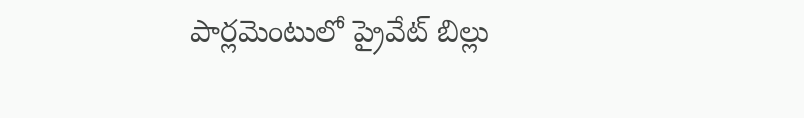పార్లమెంటులో ప్రైవేట్ బిల్లు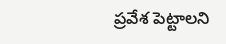ప్రవేశ పెట్టాలని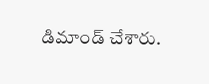డిమాండ్ చేశారు.